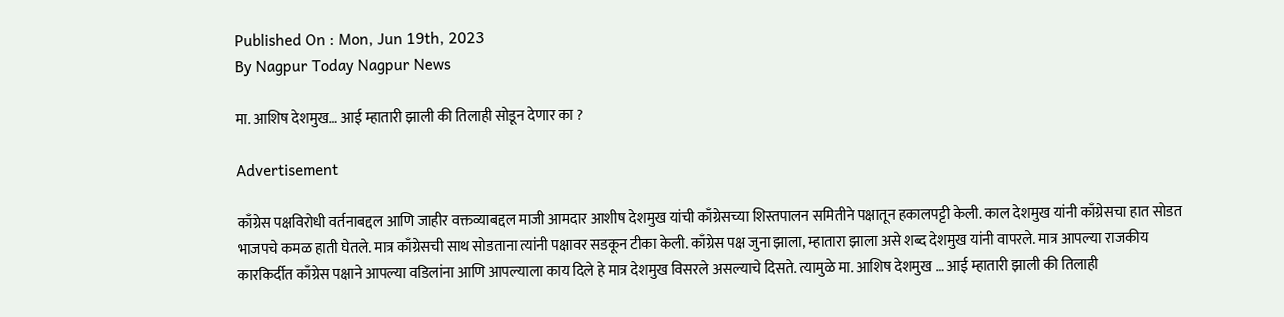Published On : Mon, Jun 19th, 2023
By Nagpur Today Nagpur News

मा. आशिष देशमुख… आई म्हातारी झाली की तिलाही सोडून देणार का ?

Advertisement

काँग्रेस पक्षविरोधी वर्तनाबद्दल आणि जाहीर वक्तव्याबद्दल माजी आमदार आशीष देशमुख यांची काँग्रेसच्या शिस्तपालन समितीने पक्षातून हकालपट्टी केली. काल देशमुख यांनी काँग्रेसचा हात सोडत भाजपचे कमळ हाती घेतले. मात्र काँग्रेसची साथ सोडताना त्यांनी पक्षावर सडकून टीका केली. काँग्रेस पक्ष जुना झाला, म्हातारा झाला असे शब्द देशमुख यांनी वापरले. मात्र आपल्या राजकीय कारकिर्दीत काँग्रेस पक्षाने आपल्या वडिलांना आणि आपल्याला काय दिले हे मात्र देशमुख विसरले असल्याचे दिसते. त्यामुळे मा. आशिष देशमुख … आई म्हातारी झाली की तिलाही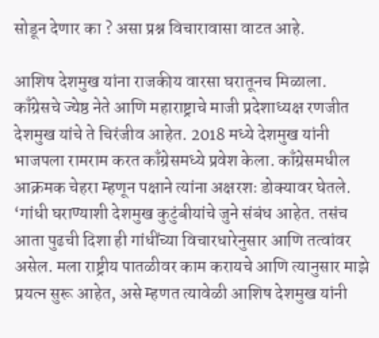सोडून देणार का ? असा प्रश्न विचारावासा वाटत आहे.

आशिष देशमुख यांना राजकीय वारसा घरातूनच मिळाला. काँग्रेसचे ज्येष्ठ नेते आणि महाराष्ट्राचे माजी प्रदेशाध्यक्ष रणजीत देशमुख यांचे ते चिरंजीव आहेत. 2018 मध्ये देशमुख यांनी भाजपला रामराम करत काँग्रेसमध्ये प्रवेश केला. काँग्रेसमधील आक्रमक चेहरा म्हणून पक्षाने त्यांना अक्षरशः डोक्यावर घेतले. ‘गांधी घराण्याशी देशमुख कुटुंबीयांचे जुने संबंध आहेत. तसंच आता पुढची दिशा ही गांधींच्या विचारधारेनुसार आणि तत्वांवर असेल. मला राष्ट्रीय पातळीवर काम करायचे आणि त्यानुसार माझे प्रयत्न सुरू आहेत, असे म्हणत त्यावेळी आशिष देशमुख यांनी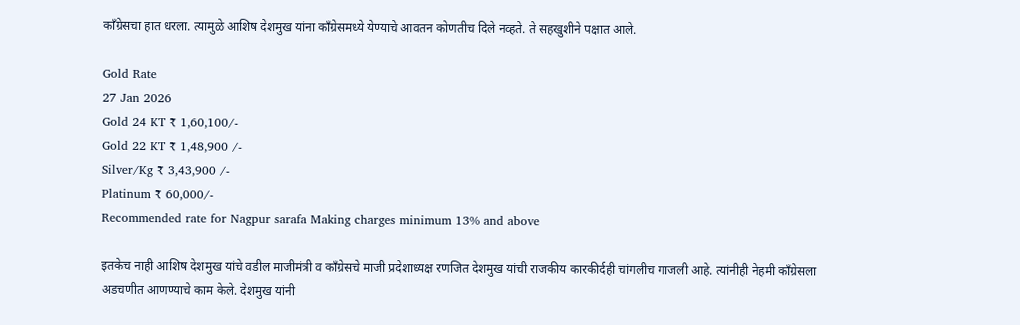काँग्रेसचा हात धरला. त्यामुळे आशिष देशमुख यांना काँग्रेसमध्ये येण्याचे आवतन कोणतीच दिले नव्हते. ते सहखुशीने पक्षात आले.

Gold Rate
27 Jan 2026
Gold 24 KT ₹ 1,60,100/-
Gold 22 KT ₹ 1,48,900 /-
Silver/Kg ₹ 3,43,900 /-
Platinum ₹ 60,000/-
Recommended rate for Nagpur sarafa Making charges minimum 13% and above

इतकेच नाही आशिष देशमुख यांचे वडील माजीमंत्री व काँग्रेसचे माजी प्रदेशाध्यक्ष रणजित देशमुख यांची राजकीय कारकीर्दही चांगलीच गाजली आहे. त्यांनीही नेहमी काँग्रेसला अडचणीत आणण्याचे काम केले. देशमुख यांनी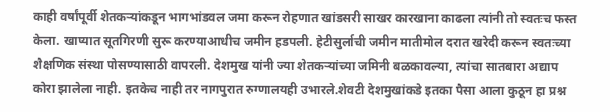काही वर्षांपूर्वी शेतकऱ्यांकडून भागभांडवल जमा करून रोहणात खांडसरी साखर कारखाना काढला त्यांनी तो स्वतःच फस्त केला. खाप्यात सूतगिरणी सुरू करण्याआधीच जमीन हडपली. हेटीसुर्लाची जमीन मातीमोल दरात खरेदी करून स्वतःच्या शैक्षणिक संस्था पोसण्यासाठी वापरली. देशमुख यांनी ज्या शेतकऱ्यांच्या जमिनी बळकावल्या, त्यांचा सातबारा अद्याप कोरा झालेला नाही. इतकेच नाही तर नागपुरात रुग्णालयही उभारले.शेवटी देशमुखांकडे इतका पैसा आला कुठून हा प्रश्न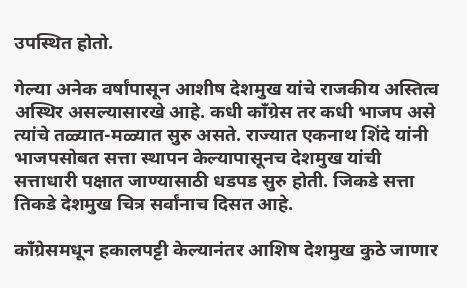उपस्थित होतो.

गेल्या अनेक वर्षांपासून आशीष देशमुख यांचे राजकीय अस्तित्व अस्थिर असल्यासारखे आहे. कधी काँग्रेस तर कधी भाजप असे त्यांचे तळ्यात-मळ्यात सुरु असते. राज्यात एकनाथ शिंदे यांनी भाजपसोबत सत्ता स्थापन केल्यापासूनच देशमुख यांची सत्ताधारी पक्षात जाण्यासाठी धडपड सुरु होती. जिकडे सत्ता तिकडे देशमुख चित्र सर्वांनाच दिसत आहे.

काँग्रेसमधून हकालपट्टी केल्यानंतर आशिष देशमुख कुठे जाणार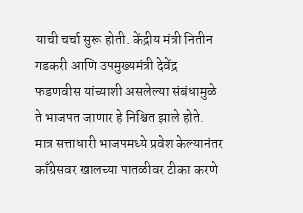याची चर्चा सुरू होती. केंद्रीय मंत्री नितीन गडकरी आणि उपमुख्यमंत्री देवेंद्र फडणवीस यांच्याशी असलेल्या संबंधामुळे ते भाजपत जाणार हे निश्चित झाले होते. मात्र सत्ताधारी भाजपमध्ये प्रवेश केल्यानंतर काँग्रेसवर खालच्या पातळीवर टीका करणे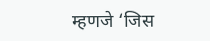म्हणजे ‘जिस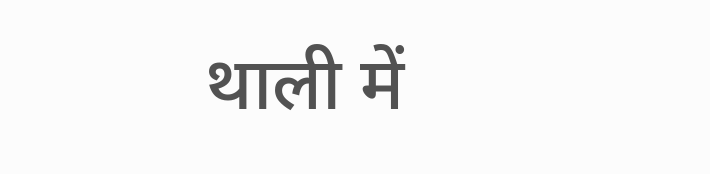थाली में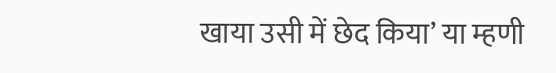खाया उसी में छेद किया’ या म्हणी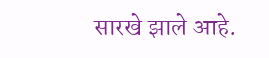सारखे झाले आहे.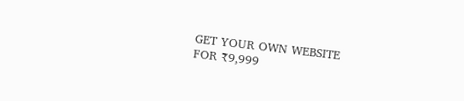GET YOUR OWN WEBSITE
FOR ₹9,999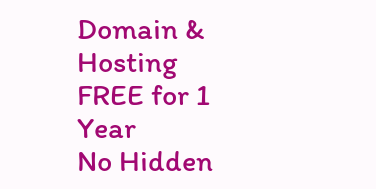Domain & Hosting FREE for 1 Year
No Hidden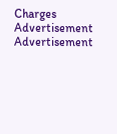Charges
Advertisement
Advertisement